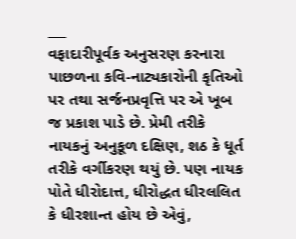___
વફાદારીપૂર્વક અનુસરણ કરનારા પાછળના કવિ-નાટ્યકારોની કૃતિઓ પર તથા સર્જનપ્રવૃત્તિ પર એ ખૂબ જ પ્રકાશ પાડે છે. પ્રેમી તરીકે નાયકનું અનુકૂળ દક્ષિણ, શઠ કે ધૂર્ત તરીકે વર્ગીકરણ થયું છે. પણ નાયક પોતે ધીરોદાત્ત, ધીરોદ્ધત ધીરલલિત કે ધીરશાન્ત હોય છે એવું,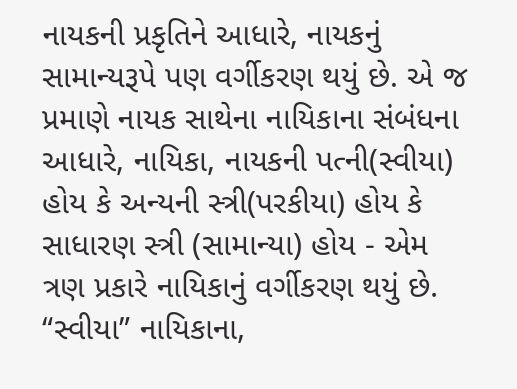નાયકની પ્રકૃતિને આધારે, નાયકનું સામાન્યરૂપે પણ વર્ગીકરણ થયું છે. એ જ પ્રમાણે નાયક સાથેના નાયિકાના સંબંધના આધારે, નાયિકા, નાયકની પત્ની(સ્વીયા) હોય કે અન્યની સ્ત્રી(પરકીયા) હોય કે સાધારણ સ્ત્રી (સામાન્યા) હોય - એમ ત્રણ પ્રકારે નાયિકાનું વર્ગીકરણ થયું છે. “સ્વીયા” નાયિકાના,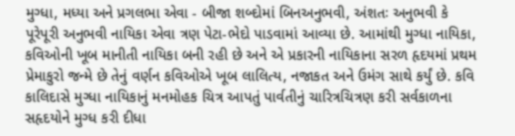મુગ્ધા, મધ્યા અને પ્રગલભા એવા - બીજા શબ્દોમાં બિનઅનુભવી, અંશતઃ અનુભવી કે પૂરેપૂરી અનુભવી નાયિકા એવા ત્રણ પેટા-ભેદો પાડવામાં આવ્યા છે. આમાંથી મુગ્ધા નાયિકા, કવિઓની ખૂબ માનીતી નાયિકા બની રહી છે અને એ પ્રકારની નાયિકાના સરળ હૃદયમાં પ્રથમ પ્રેમાકુરો જન્મે છે તેનું વર્ણન કવિઓએ ખૂબ લાલિત્ય, નજાકત અને ઉમંગ સાથે કર્યું છે. કવિ કાલિદાસે મુગ્ધા નાયિકાનું મનમોહક ચિત્ર આપતું પાર્વતીનું ચારિત્રચિત્રણ કરી સર્વકાળના સહૃદયોને મુગ્ધ કરી દીધા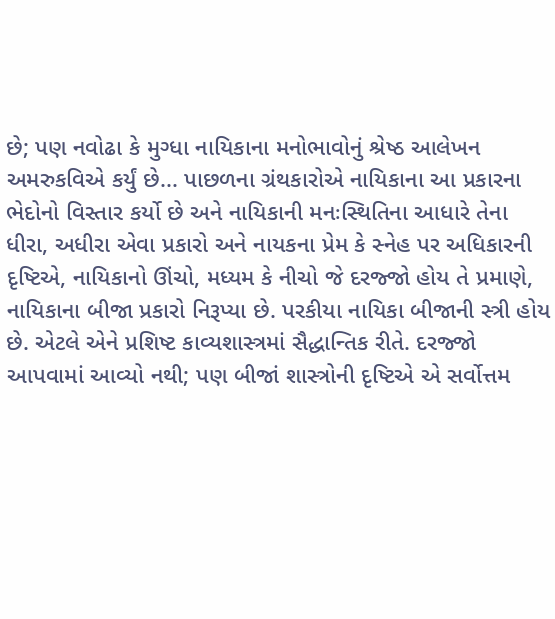છે; પણ નવોઢા કે મુગ્ધા નાયિકાના મનોભાવોનું શ્રેષ્ઠ આલેખન અમરુકવિએ કર્યું છે... પાછળના ગ્રંથકારોએ નાયિકાના આ પ્રકારના ભેદોનો વિસ્તાર કર્યો છે અને નાયિકાની મનઃસ્થિતિના આધારે તેના ધીરા, અધીરા એવા પ્રકારો અને નાયકના પ્રેમ કે સ્નેહ પર અધિકારની દૃષ્ટિએ, નાયિકાનો ઊંચો, મધ્યમ કે નીચો જે દરજ્જો હોય તે પ્રમાણે, નાયિકાના બીજા પ્રકારો નિરૂપ્યા છે. પરકીયા નાયિકા બીજાની સ્ત્રી હોય છે. એટલે એને પ્રશિષ્ટ કાવ્યશાસ્ત્રમાં સૈદ્ધાન્તિક રીતે. દરજ્જો આપવામાં આવ્યો નથી; પણ બીજાં શાસ્ત્રોની દૃષ્ટિએ એ સર્વોત્તમ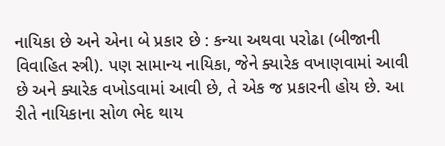નાયિકા છે અને એના બે પ્રકાર છે : કન્યા અથવા પરોઢા (બીજાની વિવાહિત સ્ત્રી). પણ સામાન્ય નાયિકા, જેને ક્યારેક વખાણવામાં આવી છે અને ક્યારેક વખોડવામાં આવી છે, તે એક જ પ્રકારની હોય છે. આ રીતે નાયિકાના સોળ ભેદ થાય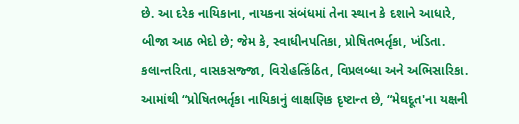છે. આ દરેક નાયિકાના, નાયકના સંબંધમાં તેના સ્થાન કે દશાને આધારે, બીજા આઠ ભેદો છે; જેમ કે, સ્વાધીનપતિકા, પ્રોષિતભર્તૃકા, ખંડિતા. કલાન્તરિતા, વાસકસજ્જા, વિરોહત્કિંઠિત, વિપ્રલબ્ધા અને અભિસારિકા. આમાંથી “પ્રોષિતભર્તૃકા નાયિકાનું લાક્ષણિક દૃષ્ટાન્ત છે, “મેઘદૂત'ના યક્ષની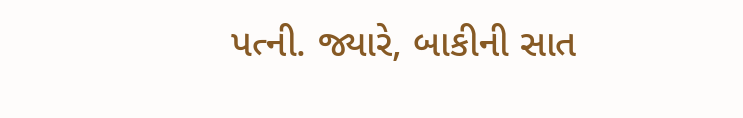પત્ની. જ્યારે, બાકીની સાત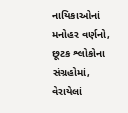નાયિકાઓનાં મનોહર વર્ણનો, છૂટક શ્લોકોના સંગ્રહોમાં, વેરાયેલાં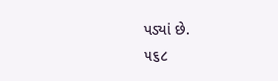પડ્યાં છે.
૫૬૮